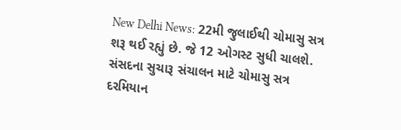New Delhi News: 22મી જુલાઈથી ચોમાસુ સત્ર શરૂ થઈ રહ્યું છે. જે 12 ઓગસ્ટ સુધી ચાલશે. સંસદના સુચારૂ સંચાલન માટે ચોમાસુ સત્ર દરમિયાન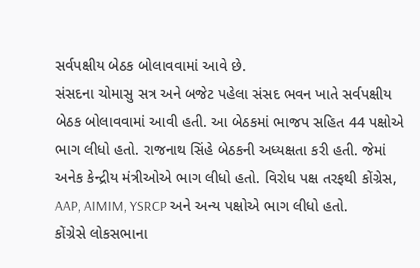સર્વપક્ષીય બેઠક બોલાવવામાં આવે છે.
સંસદના ચોમાસુ સત્ર અને બજેટ પહેલા સંસદ ભવન ખાતે સર્વપક્ષીય બેઠક બોલાવવામાં આવી હતી. આ બેઠકમાં ભાજપ સહિત 44 પક્ષોએ ભાગ લીધો હતો. રાજનાથ સિંહે બેઠકની અધ્યક્ષતા કરી હતી. જેમાં અનેક કેન્દ્રીય મંત્રીઓએ ભાગ લીધો હતો. વિરોધ પક્ષ તરફથી કોંગ્રેસ, AAP, AIMIM, YSRCP અને અન્ય પક્ષોએ ભાગ લીધો હતો.
કોંગ્રેસે લોકસભાના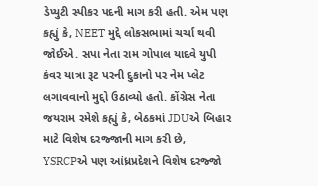ડેપ્યુટી સ્પીકર પદની માગ કરી હતી. એમ પણ કહ્યું કે, NEET મુદ્દે લોકસભામાં ચર્ચા થવી જોઈએ. સપા નેતા રામ ગોપાલ યાદવે યુપી કંવર યાત્રા રૂટ પરની દુકાનો પર નેમ પ્લેટ લગાવવાનો મુદ્દો ઉઠાવ્યો હતો. કોંગ્રેસ નેતા જયરામ રમેશે કહ્યું કે, બેઠકમાં JDUએ બિહાર માટે વિશેષ દરજ્જાની માગ કરી છે, YSRCPએ પણ આંધ્રપ્રદેશને વિશેષ દરજ્જો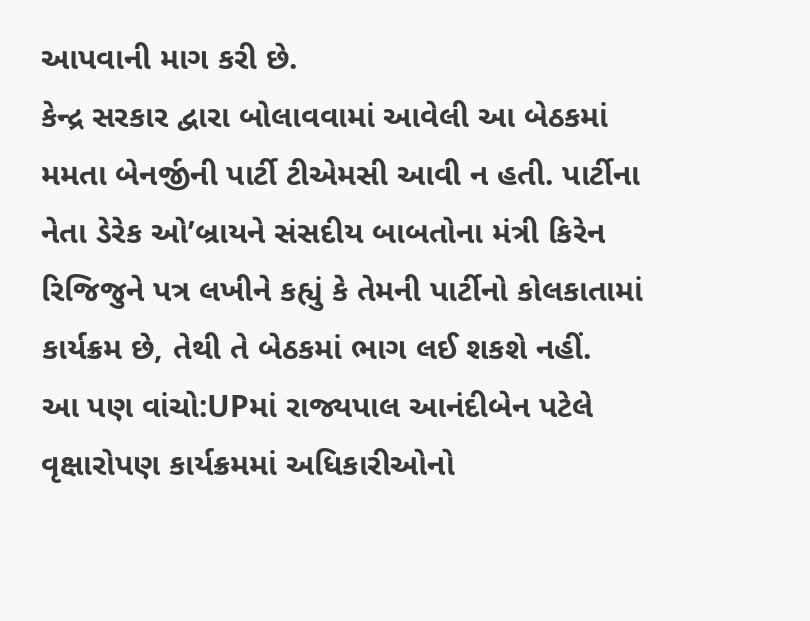આપવાની માગ કરી છે.
કેન્દ્ર સરકાર દ્વારા બોલાવવામાં આવેલી આ બેઠકમાં મમતા બેનર્જીની પાર્ટી ટીએમસી આવી ન હતી. પાર્ટીના નેતા ડેરેક ઓ’બ્રાયને સંસદીય બાબતોના મંત્રી કિરેન રિજિજુને પત્ર લખીને કહ્યું કે તેમની પાર્ટીનો કોલકાતામાં કાર્યક્રમ છે, તેથી તે બેઠકમાં ભાગ લઈ શકશે નહીં.
આ પણ વાંચો:UPમાં રાજ્યપાલ આનંદીબેન પટેલે વૃક્ષારોપણ કાર્યક્રમમાં અધિકારીઓનો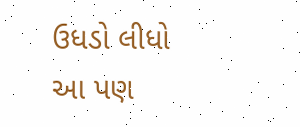ઉધડો લીધો
આ પણ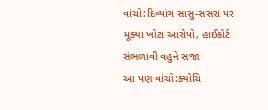વાંચો:દિવ્યાંગ સાસુ-સસરા પર મૂક્યા ખોટા આરોપો, હાઈકોર્ટ સંભળાવી વહુને સજા
આ પણ વાંચો:ક્યોચિ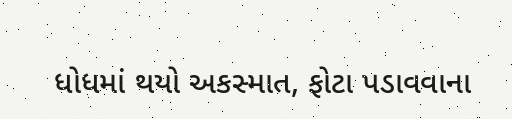ધોધમાં થયો અકસ્માત, ફોટા પડાવવાના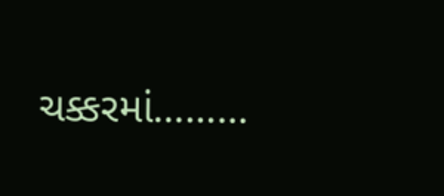ચક્કરમાં………